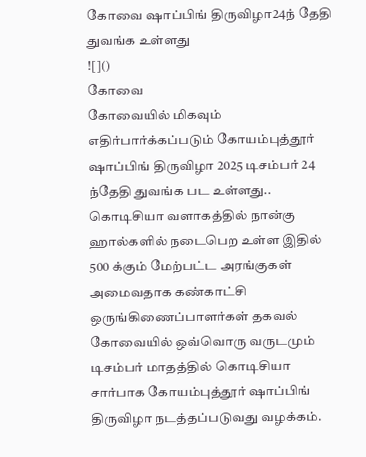கோவை ஷாப்பிங் திருவிழா24ந் தேதி துவங்க உள்ளது
![]()
கோவை
கோவையில் மிகவும் எதிர்பார்க்கப்படும் கோயம்புத்தூர் ஷாப்பிங் திருவிழா 2025 டிசம்பர் 24 ந்தேதி துவங்க பட உள்ளது..
கொடிசியா வளாகத்தில் நான்கு ஹால்களில் நடைபெற உள்ள இதில் 500 க்கும் மேற்பட்ட அரங்குகள் அமைவதாக கண்காட்சி ஒருங்கிணைப்பாளர்கள் தகவல்
கோவையில் ஒவ்வொரு வருடமும் டிசம்பர் மாதத்தில் கொடிசியா சார்பாக கோயம்புத்தூர் ஷாப்பிங் திருவிழா நடத்தப்படுவது வழக்கம்.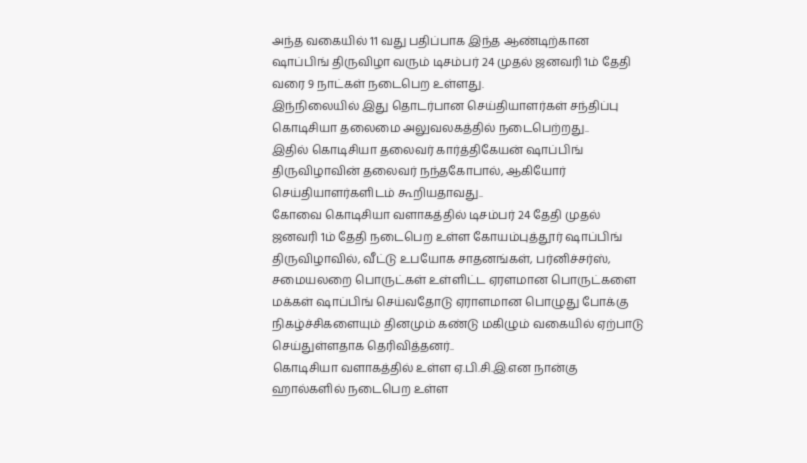அந்த வகையில் 11 வது பதிப்பாக இந்த ஆண்டிற்கான ஷாப்பிங் திருவிழா வரும் டிசம்பர் 24 முதல் ஜனவரி 1ம் தேதி வரை 9 நாட்கள் நடைபெற உள்ளது.
இந்நிலையில் இது தொடர்பான செய்தியாளர்கள் சந்திப்பு கொடிசியா தலைமை அலுவலகத்தில் நடைபெற்றது..
இதில் கொடிசியா தலைவர் கார்த்திகேயன் ஷாப்பிங் திருவிழாவின் தலைவர் நந்தகோபால், ஆகியோர் செய்தியாளர்களிடம் கூறியதாவது..
கோவை கொடிசியா வளாகத்தில் டிசம்பர் 24 தேதி முதல் ஜனவரி 1ம் தேதி நடைபெற உள்ள கோயம்புத்தூர் ஷாப்பிங் திருவிழாவில், வீட்டு உபயோக சாதனங்கள், பர்னிச்சர்ஸ், சமையலறை பொருட்கள் உள்ளிட்ட ஏரளமான பொருட்களை மக்கள் ஷாப்பிங் செய்வதோடு ஏராளமான பொழுது போக்கு நிகழ்ச்சிகளையும் தினமும் கண்டு மகிழும் வகையில் ஏற்பாடு செய்துள்ளதாக தெரிவித்தனர்..
கொடிசியா வளாகத்தில் உள்ள ஏ.பி.சி.இ.என நான்கு ஹால்களில் நடைபெற உள்ள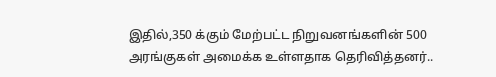இதில்,350 க்கும் மேற்பட்ட நிறுவனங்களின் 500 அரங்குகள் அமைக்க உள்ளதாக தெரிவித்தனர்..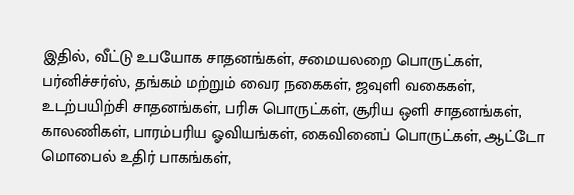இதில், வீட்டு உபயோக சாதனங்கள், சமையலறை பொருட்கள், பர்னிச்சர்ஸ், தங்கம் மற்றும் வைர நகைகள், ஜவுளி வகைகள், உடற்பயிற்சி சாதனங்கள், பரிசு பொருட்கள், சூரிய ஒளி சாதனங்கள், காலணிகள், பாரம்பரிய ஓவியங்கள், கைவினைப் பொருட்கள், ஆட்டோ மொபைல் உதிர் பாகங்கள்,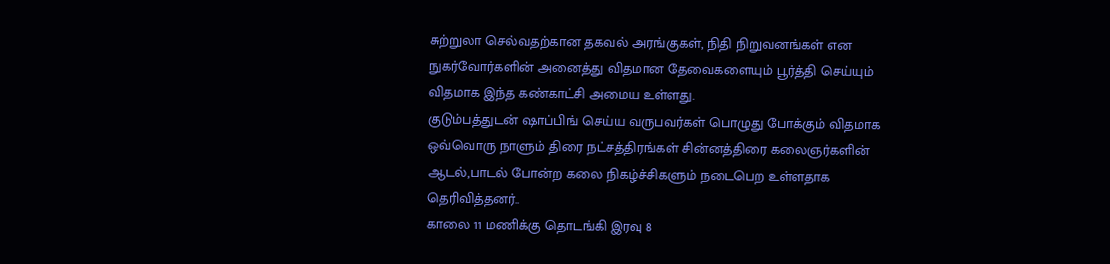சுற்றுலா செல்வதற்கான தகவல் அரங்குகள், நிதி நிறுவனங்கள் என நுகர்வோர்களின் அனைத்து விதமான தேவைகளையும் பூர்த்தி செய்யும் விதமாக இந்த கண்காட்சி அமைய உள்ளது.
குடும்பத்துடன் ஷாப்பிங் செய்ய வருபவர்கள் பொழுது போக்கும் விதமாக ஒவ்வொரு நாளும் திரை நட்சத்திரங்கள் சின்னத்திரை கலைஞர்களின் ஆடல்,பாடல் போன்ற கலை நிகழ்ச்சிகளும் நடைபெற உள்ளதாக தெரிவித்தனர்..
காலை 11 மணிக்கு தொடங்கி இரவு 8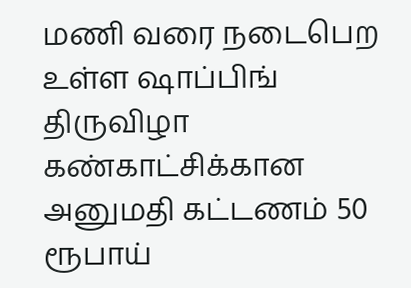மணி வரை நடைபெற உள்ள ஷாப்பிங் திருவிழா கண்காட்சிக்கான அனுமதி கட்டணம் 50 ரூபாய்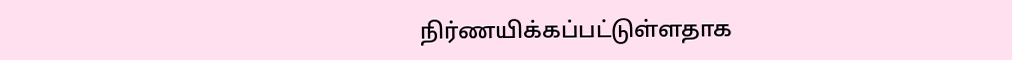நிர்ணயிக்கப்பட்டுள்ளதாக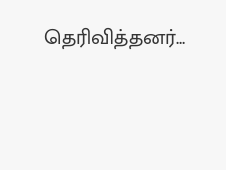தெரிவித்தனர்…